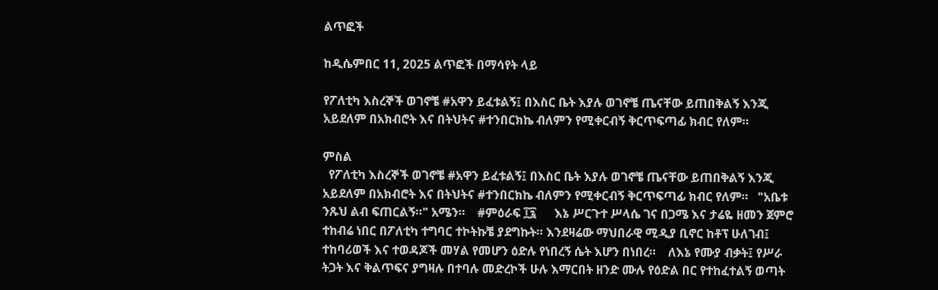ልጥፎች

ከዲሴምበር 11, 2025 ልጥፎች በማሳየት ላይ

የፖለቲካ እስረኞች ወገኖቼ #አዋን ይፈቱልኝ፤ በእስር ቤት እያሉ ወገኖቼ ጤናቸው ይጠበቅልኝ እንጂ አይደለም በአክብሮት እና በትህትና #ተንበርክኬ ብለምን የሚቀርብኝ ቅርጥፍጣፊ ክብር የለም።

ምስል
  የፖለቲካ እስረኞች ወገኖቼ #አዋን ይፈቱልኝ፤ በእስር ቤት እያሉ ወገኖቼ ጤናቸው ይጠበቅልኝ እንጂ አይደለም በአክብሮት እና በትህትና #ተንበርክኬ ብለምን የሚቀርብኝ ቅርጥፍጣፊ ክብር የለም።   "አቤቱ ንጹህ ልብ ፍጠርልኝ።" አሜን።    #ምዕራፍ ፲፯      እኔ ሥርጉተ ሥላሴ ገና በጋሜ እና ታሬዬ ዘመን ጀምሮ ተከብሬ ነበር በፖለቲካ ተግባር ተኮትኩቼ ያደግኩት። እንደዛሬው ማህበራዊ ሚዲያ ቢኖር ከቶፕ ሁለገብ፤ ተከባሪወች እና ተወዳጆች መሃል የመሆን ዕድሉ የነበረኝ ሴት እሆን በነበረ።    ለእኔ የሙያ ብቃት፤ የሥራ ትጋት እና ቅልጥፍና ያግዛሉ በተባሉ መድረኮች ሁሉ እማርበት ዘንድ ሙሉ የዕድል በር የተከፈተልኝ ወጣት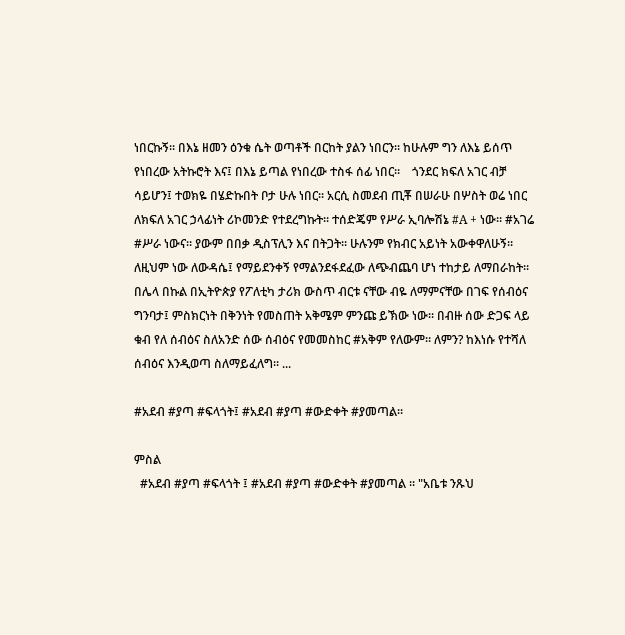ነበርኩኝ። በእኔ ዘመን ዕንቁ ሴት ወጣቶች በርከት ያልን ነበርን። ከሁሉም ግን ለእኔ ይሰጥ የነበረው አትኩሮት እና፤ በእኔ ይጣል የነበረው ተስፋ ሰፊ ነበር።    ጎንደር ክፍለ አገር ብቻ ሳይሆን፤ ተወክዬ በሄድኩበት ቦታ ሁሉ ነበር። አርሲ ስመደብ ጢቾ በሠራሁ በሦስት ወሬ ነበር ለክፍለ አገር ኃላፊነት ሪኮመንድ የተደረግኩት። ተሰድጄም የሥራ ኢባሎሽኔ #A + ነው። #አገሬ #ሥራ ነውና። ያውም በበቃ ዲስፕሊን እና በትጋት። ሁሉንም የክብር አይነት አውቀዋለሁኝ። ለዚህም ነው ለውዳሴ፤ የማይደንቀኝ የማልንደፋደፈው ለጭብጨባ ሆነ ተከታይ ለማበራከት። በሌላ በኩል በኢትዮጵያ የፖለቲካ ታሪክ ውስጥ ብርቱ ናቸው ብዬ ለማምናቸው በገፍ የሰብዕና ግንባታ፤ ምስክርነት በቅንነት የመስጠት አቅሜም ምንጩ ይኽው ነው። በብዙ ሰው ድጋፍ ላይ ቁብ የለ ሰብዕና ስለአንድ ሰው ሰብዕና የመመስከር #አቅም የለውም። ለምን? ከእነሱ የተሻለ ሰብዕና እንዲወጣ ስለማይፈለግ። ...

#አደብ #ያጣ #ፍላጎት፤ #አደብ #ያጣ #ውድቀት #ያመጣል።

ምስል
  #አደብ #ያጣ #ፍላጎት ፤ #አደብ #ያጣ #ውድቀት #ያመጣል ። "አቤቱ ንጹህ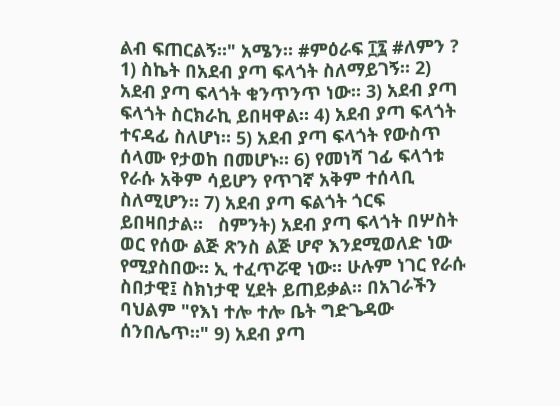ልብ ፍጠርልኝ።" አሜን። #ምዕራፍ ፲፯ #ለምን ? 1) ስኬት በአደብ ያጣ ፍላጎት ስለማይገኝ። 2) አደብ ያጣ ፍላጎት ቁንጥንጥ ነው። 3) አደብ ያጣ ፍላጎት ስርክራኪ ይበዛዋል። 4) አደብ ያጣ ፍላጎት ተናዳፊ ስለሆነ። 5) አደብ ያጣ ፍላጎት የውስጥ ሰላሙ የታወከ በመሆኑ። 6) የመነሻ ገፊ ፍላጎቱ የራሱ አቅም ሳይሆን የጥገኛ አቅም ተሰላቢ ስለሚሆን። 7) አደብ ያጣ ፍልጎት ጎርፍ ይበዛበታል።   ስምንት) አደብ ያጣ ፍላጎት በሦስት ወር የሰው ልጅ ጽንስ ልጅ ሆኖ እንደሚወለድ ነው የሚያስበው። ኢ ተፈጥሯዊ ነው። ሁሉም ነገር የራሱ ስበታዊ፤ ስክነታዊ ሂደት ይጠይቃል። በአገራችን ባህልም "የእነ ተሎ ተሎ ቤት ግድጌዳው ሰንበሌጥ።" 9) አደብ ያጣ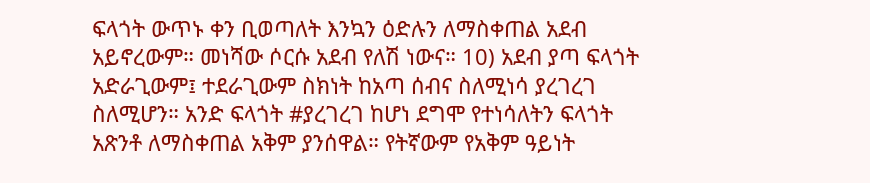ፍላጎት ውጥኑ ቀን ቢወጣለት እንኳን ዕድሉን ለማስቀጠል አደብ አይኖረውም። መነሻው ሶርሱ አደብ የለሽ ነውና። 10) አደብ ያጣ ፍላጎት አድራጊውም፤ ተደራጊውም ስክነት ከአጣ ሰብና ስለሚነሳ ያረገረገ ስለሚሆን። አንድ ፍላጎት #ያረገረገ ከሆነ ደግሞ የተነሳለትን ፍላጎት አጽንቶ ለማስቀጠል አቅም ያንሰዋል። የትኛውም የአቅም ዓይነት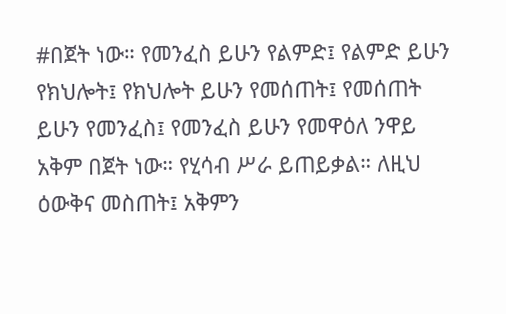#በጀት ነው። የመንፈስ ይሁን የልምድ፤ የልምድ ይሁን የክህሎት፤ የክህሎት ይሁን የመሰጠት፤ የመሰጠት ይሁን የመንፈስ፤ የመንፈስ ይሁን የመዋዕለ ንዋይ አቅም በጀት ነው። የሂሳብ ሥራ ይጠይቃል። ለዚህ ዕውቅና መስጠት፤ አቅምን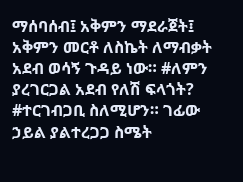ማሰባሰብ፤ አቅምን ማደራጀት፤ አቅምን መርቶ ለስኬት ለማብቃት አደብ ወሳኝ ጉዳይ ነው። #ለምን ያረገርጋል አደብ የለሽ ፍላጎት? #ተርገብጋቢ ስለሚሆን። ገፊው ኃይል ያልተረጋጋ ስሜት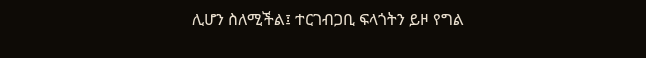ሊሆን ስለሚችል፤ ተርገብጋቢ ፍላጎትን ይዞ የግል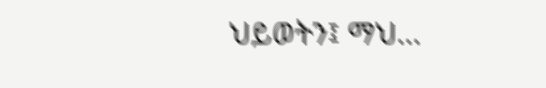ህይወትን፤ ማህ...